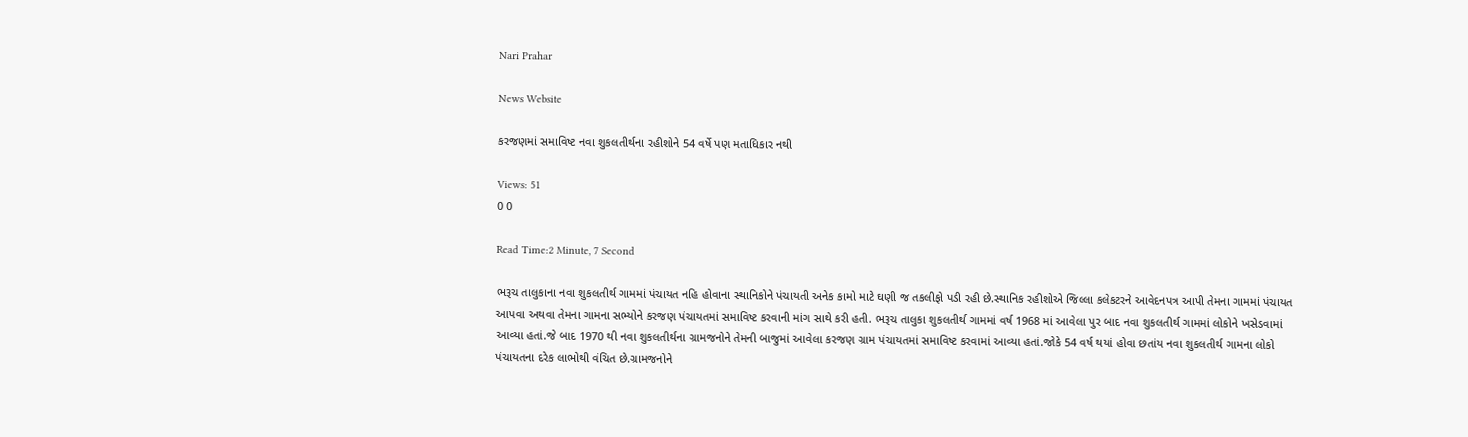Nari Prahar

News Website

કરજણમાં સમાવિષ્ટ નવા શુકલતીર્થના રહીશોને 54 વર્ષે પણ મતાધિકાર નથી

Views: 51
0 0

Read Time:2 Minute, 7 Second

ભરૂચ તાલુકાના નવા શુકલતીર્થ ગામમાં પંચાયત નહિ હોવાના સ્થાનિકોને પંચાયતી અનેક કામો માટે ઘણી જ તકલીફો પડી રહી છે.સ્થાનિક રહીશોએ જિલ્લા કલેકટરને આવેદનપત્ર આપી તેમના ગામમાં પંચાયત આપવા અથવા તેમના ગામના સભ્યોને કરજણ પંચાયતમાં સમાવિષ્ટ કરવાની માંગ સાથે કરી હતી. ભરૂચ તાલુકા શુકલતીર્થ ગામમાં વર્ષ 1968 માં આવેલા પુર બાદ નવા શુકલતીર્થ ગામમાં લોકોને ખસેડવામાં આવ્યા હતાં.જે બાદ 1970 થી નવા શુકલતીર્થના ગ્રામજનોને તેમની બાજુમાં આવેલા કરજણ ગ્રામ પંચાયતમાં સમાવિષ્ટ કરવામાં આવ્યા હતાં.જોકે 54 વર્ષ થયાં હોવા છતાંય નવા શુકલતીર્થ ગામના લોકો પંચાયતના દરેક લાભોથી વંચિત છે.ગ્રામજનોને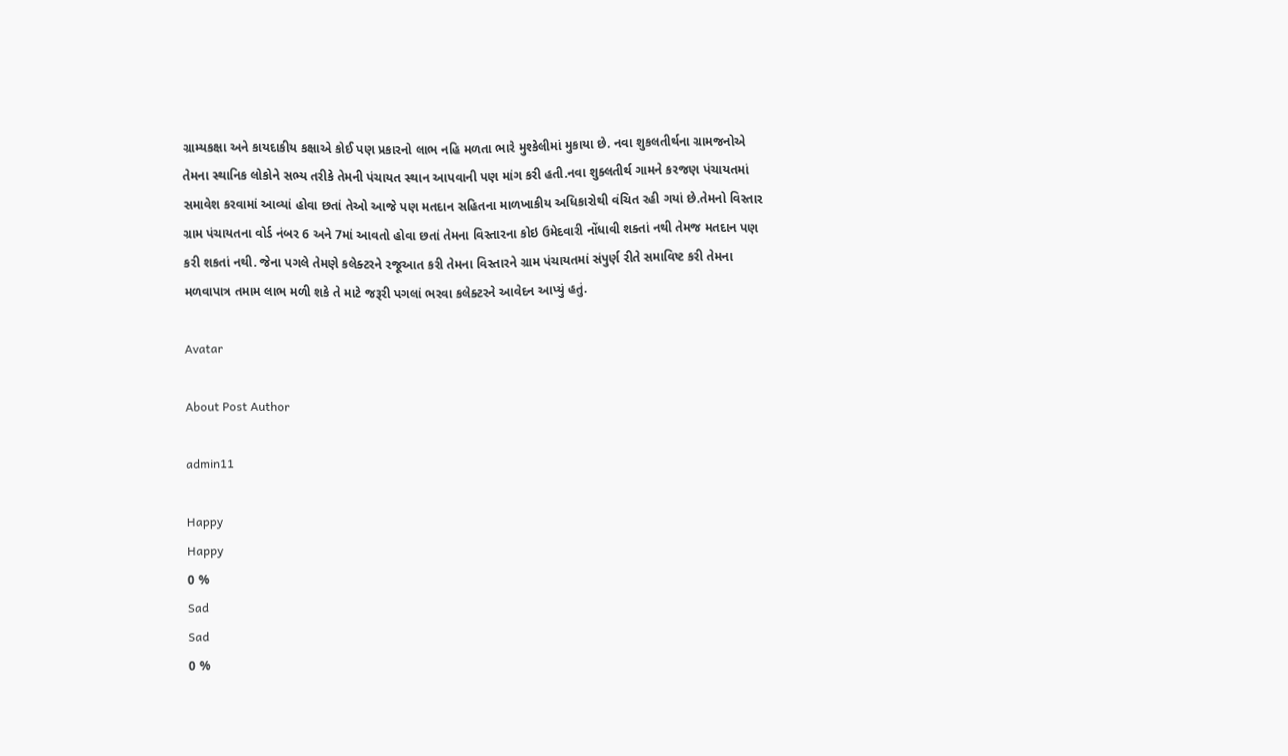ગ્રામ્યકક્ષા અને કાયદાકીય કક્ષાએ કોઈ પણ પ્રકારનો લાભ નહિ મળતા ભારે મુશ્કેલીમાં મુકાયા છે. નવા શુકલતીર્થના ગ્રામજનોએ તેમના સ્થાનિક લોકોને સભ્ય તરીકે તેમની પંચાયત સ્થાન આપવાની પણ માંગ કરી હતી.નવા શુક્લતીર્થ ગામને કરજણ પંચાયતમાં સમાવેશ કરવામાં આવ્યાં હોવા છતાં તેઓ આજે પણ મતદાન સહિતના માળખાકીય અધિકારોથી વંચિત રહી ગયાં છે.તેમનો વિસ્તાર ગ્રામ પંચાયતના વોર્ડ નંબર 6 અને 7માં આવતો હોવા છતાં તેમના વિસ્તારના કોઇ ઉમેદવારી નોંધાવી શક્તાં નથી તેમજ મતદાન પણ કરી શકતાં નથી. જેના પગલે તેમણે કલેક્ટરને રજૂઆત કરી તેમના વિસ્તારને ગ્રામ પંચાયતમાં સંપુર્ણ રીતે સમાવિષ્ટ કરી તેમના મળવાપાત્ર તમામ લાભ મળી શકે તે માટે જરૂરી પગલાં ભરવા કલેક્ટરને આવેદન આપ્યું હતું.

Avatar

About Post Author

admin11

Happy
Happy
0 %
Sad
Sad
0 %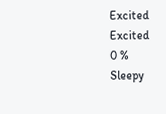Excited
Excited
0 %
Sleepy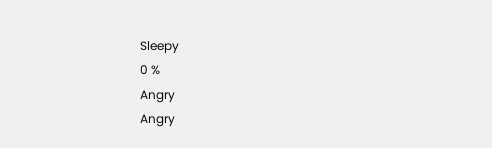Sleepy
0 %
Angry
Angry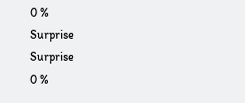0 %
Surprise
Surprise
0 %